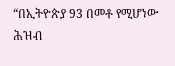“በኢትዮጵያ 93 በመቶ የሚሆነው ሕዝብ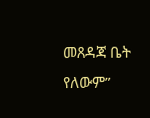መጸዳጃ ቤት የለውም”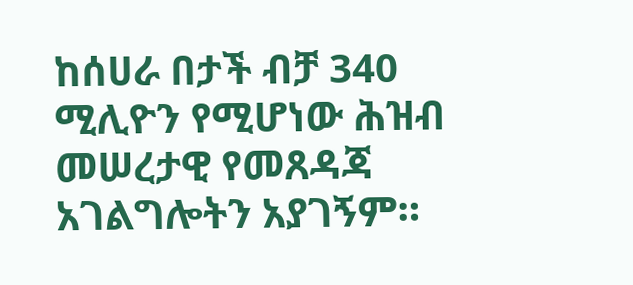ከሰሀራ በታች ብቻ 340 ሚሊዮን የሚሆነው ሕዝብ መሠረታዊ የመጸዳጃ አገልግሎትን አያገኝም።